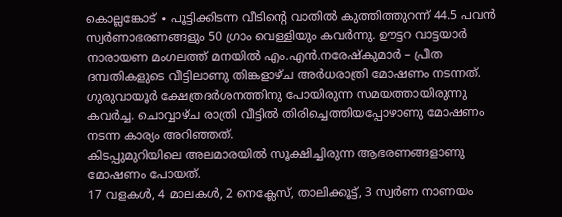കൊല്ലങ്കോട് ∙ പൂട്ടിക്കിടന്ന വീടിന്റെ വാതിൽ കുത്തിത്തുറന്ന് 44.5 പവൻ സ്വർണാഭരണങ്ങളും 50 ഗ്രാം വെള്ളിയും കവർന്നു. ഊട്ടറ വാട്ടയാർ നാരായണ മംഗലത്ത് മനയിൽ എം.എൻ.നരേഷ്കുമാർ – പ്രീത ദമ്പതികളുടെ വീട്ടിലാണു തിങ്കളാഴ്ച അർധരാത്രി മോഷണം നടന്നത്.
ഗുരുവായൂർ ക്ഷേത്രദർശനത്തിനു പോയിരുന്ന സമയത്തായിരുന്നു കവർച്ച. ചൊവ്വാഴ്ച രാത്രി വീട്ടിൽ തിരിച്ചെത്തിയപ്പോഴാണു മോഷണം നടന്ന കാര്യം അറിഞ്ഞത്.
കിടപ്പുമുറിയിലെ അലമാരയിൽ സൂക്ഷിച്ചിരുന്ന ആഭരണങ്ങളാണു മോഷണം പോയത്.
17 വളകൾ, 4 മാലകൾ, 2 നെക്ലേസ്, താലിക്കൂട്ട്, 3 സ്വർണ നാണയം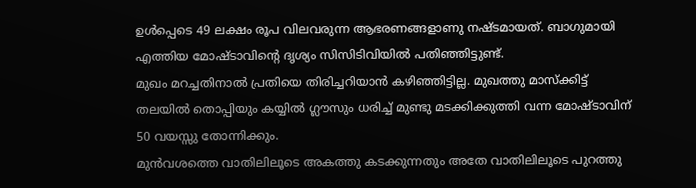ഉൾപ്പെടെ 49 ലക്ഷം രൂപ വിലവരുന്ന ആഭരണങ്ങളാണു നഷ്ടമായത്. ബാഗുമായി എത്തിയ മോഷ്ടാവിന്റെ ദൃശ്യം സിസിടിവിയിൽ പതിഞ്ഞിട്ടുണ്ട്.
മുഖം മറച്ചതിനാൽ പ്രതിയെ തിരിച്ചറിയാൻ കഴിഞ്ഞിട്ടില്ല. മുഖത്തു മാസ്ക്കിട്ട് തലയിൽ തൊപ്പിയും കയ്യിൽ ഗ്ലൗസും ധരിച്ച് മുണ്ടു മടക്കിക്കുത്തി വന്ന മോഷ്ടാവിന് 50 വയസ്സു തോന്നിക്കും.
മുൻവശത്തെ വാതിലിലൂടെ അകത്തു കടക്കുന്നതും അതേ വാതിലിലൂടെ പുറത്തു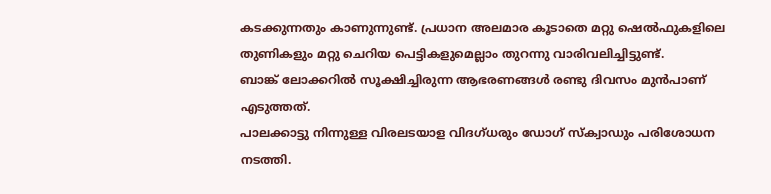കടക്കുന്നതും കാണുന്നുണ്ട്. പ്രധാന അലമാര കൂടാതെ മറ്റു ഷെൽഫുകളിലെ തുണികളും മറ്റു ചെറിയ പെട്ടികളുമെല്ലാം തുറന്നു വാരിവലിച്ചിട്ടുണ്ട്.
ബാങ്ക് ലോക്കറിൽ സൂക്ഷിച്ചിരുന്ന ആഭരണങ്ങൾ രണ്ടു ദിവസം മുൻപാണ് എടുത്തത്.
പാലക്കാട്ടു നിന്നുള്ള വിരലടയാള വിദഗ്ധരും ഡോഗ് സ്ക്വാഡും പരിശോധന നടത്തി.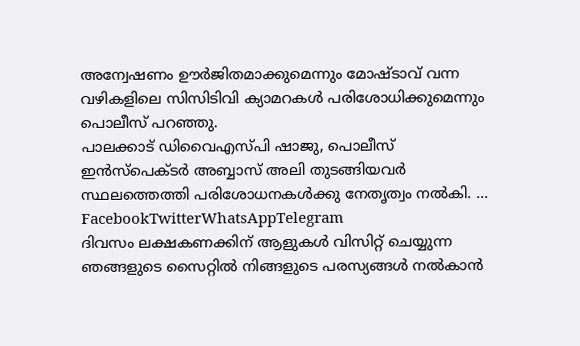അന്വേഷണം ഊർജിതമാക്കുമെന്നും മോഷ്ടാവ് വന്ന വഴികളിലെ സിസിടിവി ക്യാമറകൾ പരിശോധിക്കുമെന്നും പൊലീസ് പറഞ്ഞു.
പാലക്കാട് ഡിവൈഎസ്പി ഷാജു, പൊലീസ് ഇൻസ്പെക്ടർ അബ്ബാസ് അലി തുടങ്ങിയവർ സ്ഥലത്തെത്തി പരിശോധനകൾക്കു നേതൃത്വം നൽകി. … FacebookTwitterWhatsAppTelegram
ദിവസം ലക്ഷകണക്കിന് ആളുകൾ വിസിറ്റ് ചെയ്യുന്ന ഞങ്ങളുടെ സൈറ്റിൽ നിങ്ങളുടെ പരസ്യങ്ങൾ നൽകാൻ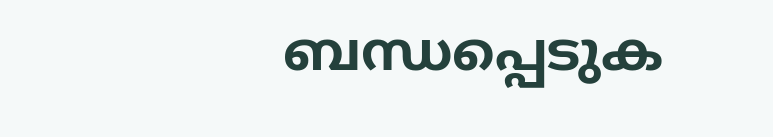ബന്ധപ്പെടുക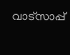വാട്സാപ്പ്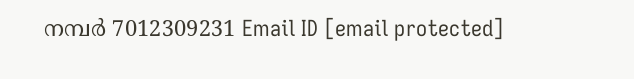നമ്പർ 7012309231 Email ID [email protected]